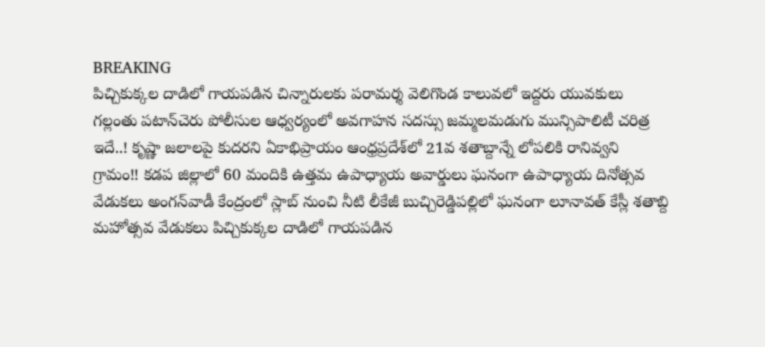BREAKING
పిచ్చికుక్కల దాడిలో గాయపడిన చిన్నారులకు పరామర్శ వెలిగొండ కాలువలో ఇద్దరు యువకులు గల్లంతు పటాన్‌చెరు పోలీసుల ఆధ్వర్యంలో అవగాహన సదస్సు జమ్మలమడుగు మున్సిపాలిటీ చరిత్ర ఇదే..! కృష్ణా జలాలపై కుదరని ఏకాభిప్రాయం ఆంధ్రప్రదేశ్‌లో 21వ శతాబ్దాన్నే లోపలికి రానివ్వని గ్రామం!! కడప జిల్లాలో 60 మందికి ఉత్తమ ఉపాధ్యాయ అవార్డులు ఘనంగా ఉపాధ్యాయ దినోత్సవ వేడుకలు అంగన్‌వాడీ కేంద్రంలో స్లాబ్‌ నుంచి నీటి లీకేజీ బుచ్చిరెడ్డిపల్లిలో ఘనంగా లూనావత్ కేస్లీ శతాబ్ది మహోత్సవ వేడుకలు పిచ్చికుక్కల దాడిలో గాయపడిన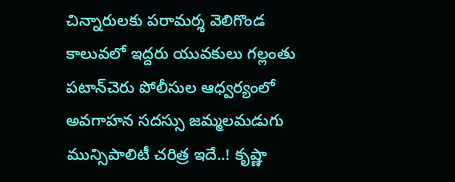చిన్నారులకు పరామర్శ వెలిగొండ కాలువలో ఇద్దరు యువకులు గల్లంతు పటాన్‌చెరు పోలీసుల ఆధ్వర్యంలో అవగాహన సదస్సు జమ్మలమడుగు మున్సిపాలిటీ చరిత్ర ఇదే..! కృష్ణా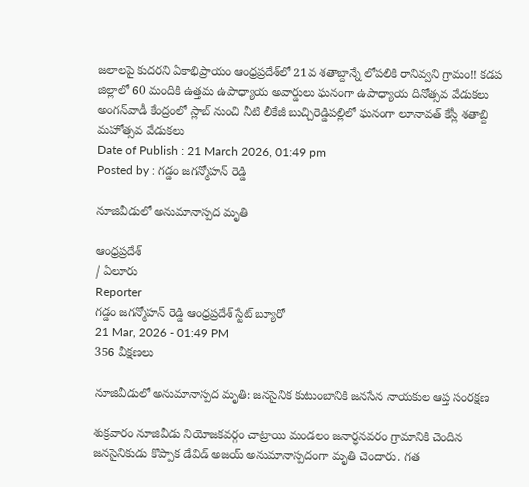జలాలపై కుదరని ఏకాభిప్రాయం ఆంధ్రప్రదేశ్‌లో 21వ శతాబ్దాన్నే లోపలికి రానివ్వని గ్రామం!! కడప జిల్లాలో 60 మందికి ఉత్తమ ఉపాధ్యాయ అవార్డులు ఘనంగా ఉపాధ్యాయ దినోత్సవ వేడుకలు అంగన్‌వాడీ కేంద్రంలో స్లాబ్‌ నుంచి నీటి లీకేజీ బుచ్చిరెడ్డిపల్లిలో ఘనంగా లూనావత్ కేస్లీ శతాబ్ది మహోత్సవ వేడుకలు
Date of Publish : 21 March 2026, 01:49 pm
Posted by : గడ్డం జగన్మోహన్ రెడ్డి

నూజివీడులో అనుమానాస్పద మృతి

ఆంధ్రప్రదేశ్
/ ఏలూరు
Reporter
గడ్డం జగన్మోహన్ రెడ్డి ఆంధ్రప్రదేశ్ స్టేట్ బ్యూరో
21 Mar, 2026 - 01:49 PM
356 వీక్షణలు

నూజివీడులో అనుమానాస్పద మృతి: జనసైనిక కుటుంబానికి జనసేన నాయకుల ఆప్త సంరక్షణ

శుక్రవారం నూజివీడు నియోజకవర్గం చాట్రాయి మండలం జనార్ధనవరం గ్రామానికి చెందిన జనసైనికుడు కొప్పాక డేవిడ్ అజయ్ అనుమానాస్పదంగా మృతి చెందారు. గత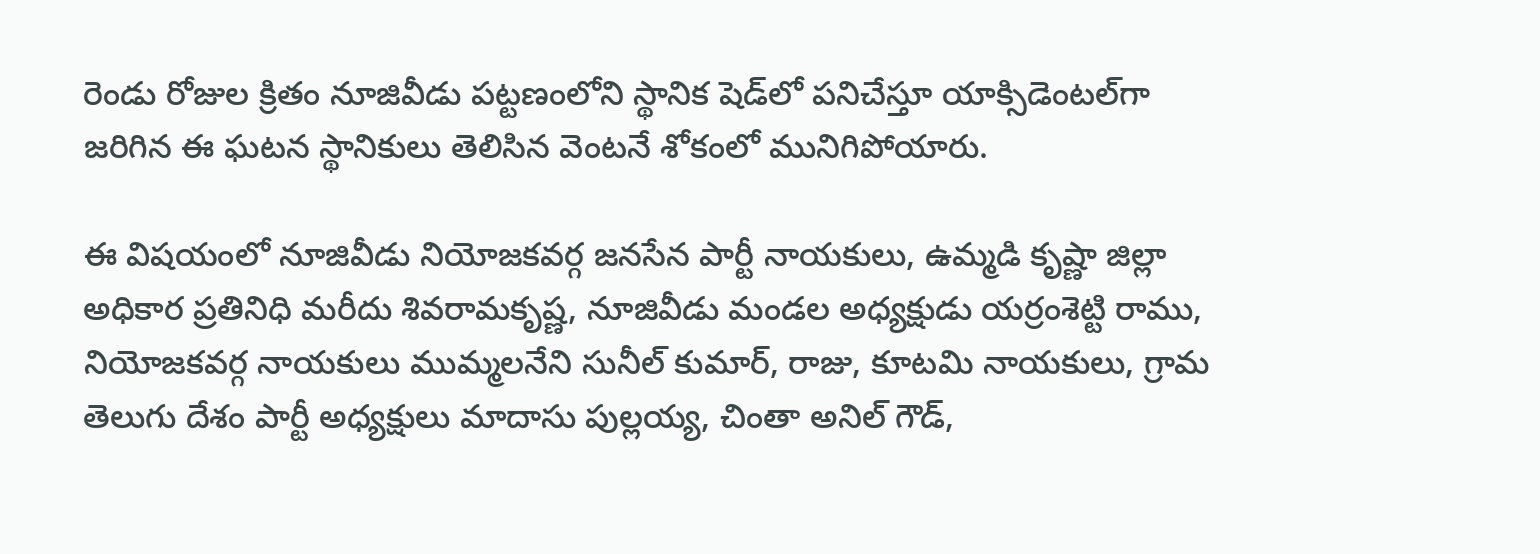రెండు రోజుల క్రితం నూజివీడు పట్టణంలోని స్థానిక షెడ్‌లో పనిచేస్తూ యాక్సిడెంటల్‌గా జరిగిన ఈ ఘటన స్థానికులు తెలిసిన వెంటనే శోకంలో మునిగిపోయారు.

ఈ విషయంలో నూజివీడు నియోజకవర్గ జనసేన పార్టీ నాయకులు, ఉమ్మడి కృష్ణా జిల్లా అధికార ప్రతినిధి మరీదు శివరామకృష్ణ, నూజివీడు మండల అధ్యక్షుడు యర్రంశెట్టి రాము, నియోజకవర్గ నాయకులు ముమ్మలనేని సునీల్ కుమార్, రాజు, కూటమి నాయకులు, గ్రామ తెలుగు దేశం పార్టీ అధ్యక్షులు మాదాసు పుల్లయ్య, చింతా అనిల్ గౌడ్,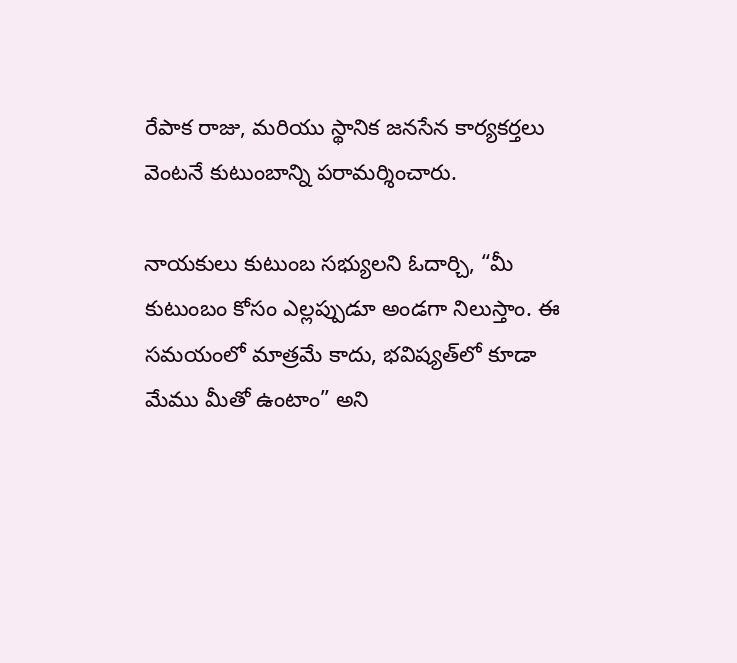రేపాక రాజు, మరియు స్థానిక జనసేన కార్యకర్తలు వెంటనే కుటుంబాన్ని పరామర్శించారు.

నాయకులు కుటుంబ సభ్యులని ఓదార్చి, “మీ కుటుంబం కోసం ఎల్లప్పుడూ అండగా నిలుస్తాం. ఈ సమయంలో మాత్రమే కాదు, భవిష్యత్‌లో కూడా మేము మీతో ఉంటాం” అని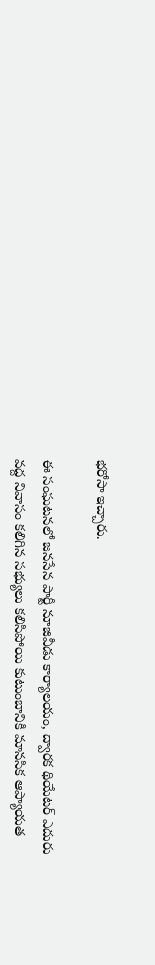భరోసా ఇచ్చారు.

ఈ సంఘటనలో జనసేన పార్టీ నూజివీడు కార్యాలయం, ద్వారక థియేటర్ ఎదురు వద్ద నివాసం కలిగిన సభ్యులు కలిసిపోయి కుటుంబానికి మానసిక ఆప్యాయత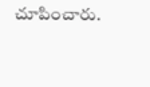చూపించారు.